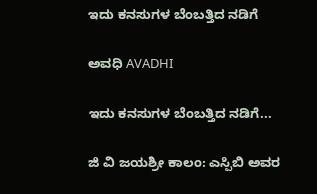ಇದು ಕನಸುಗಳ ಬೆಂಬತ್ತಿದ ನಡಿಗೆ‍

ಅವಧಿ AVADHI

ಇದು ಕನಸುಗಳ ಬೆಂಬತ್ತಿದ ನಡಿಗೆ...

ಜಿ ವಿ ಜಯಶ್ರೀ ಕಾಲಂ: ಎಸ್ಪಿಬಿ ಅವರ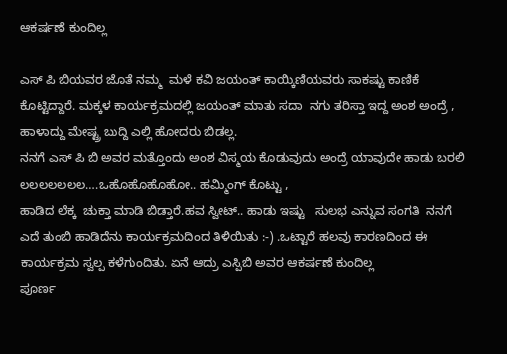ಆಕರ್ಷಣೆ ಕುಂದಿಲ್ಲ

ಎಸ್ ಪಿ ಬಿಯವರ ಜೊತೆ ನಮ್ಮ  ಮಳೆ ಕವಿ ಜಯಂತ್ ಕಾಯ್ಕಿಣಿಯವರು ಸಾಕಷ್ಟು ಕಾಣಿಕೆ ಕೊಟ್ಟಿದ್ದಾರೆ. ಮಕ್ಕಳ ಕಾರ್ಯಕ್ರಮದಲ್ಲಿ ಜಯಂತ್ ಮಾತು ಸದಾ  ನಗು ತರಿಸ್ತಾ ಇದ್ದ ಅಂಶ ಅಂದ್ರೆ , ಹಾಳಾದ್ದು ಮೇಷ್ಟ್ರ ಬುದ್ದಿ ಎಲ್ಲಿ ಹೋದರು ಬಿಡಲ್ಲ.
ನನಗೆ ಎಸ್ ಪಿ ಬಿ ಅವರ ಮತ್ತೊಂದು ಅಂಶ ವಿಸ್ಮಯ ಕೊಡುವುದು ಅಂದ್ರೆ ಯಾವುದೇ ಹಾಡು ಬರಲಿ ಲಲಲಲಲಲಲ….ಒಹೊಹೊಹೊಹೋ.. ಹಮ್ಮಿಂಗ್ ಕೊಟ್ಟು ,
ಹಾಡಿದ ಲೆಕ್ಕ  ಚುಕ್ತಾ ಮಾಡಿ ಬಿಡ್ತಾರೆ.ಹವ ಸ್ವೀಟ್.. ಹಾಡು ಇಷ್ಟು   ಸುಲಭ ಎನ್ನುವ ಸಂಗತಿ  ನನಗೆ ಎದೆ ತುಂಬಿ ಹಾಡಿದೆನು ಕಾರ್ಯಕ್ರಮದಿಂದ ತಿಳಿಯಿತು :-) .ಒಟ್ಟಾರೆ ಹಲವು ಕಾರಣದಿಂದ ಈ ಕಾರ್ಯಕ್ರಮ ಸ್ವಲ್ಪ ಕಳೆಗುಂದಿತು. ಏನೆ ಆದ್ರು ಎಸ್ಪಿಬಿ ಅವರ ಆಕರ್ಷಣೆ ಕುಂದಿಲ್ಲ
ಪೂರ್ಣ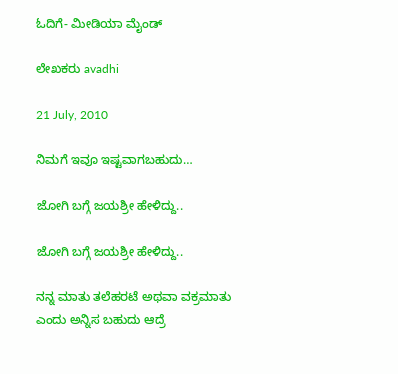ಓದಿಗೆ- ಮೀಡಿಯಾ ಮೈಂಡ್

ಲೇಖಕರು avadhi

21 July, 2010

ನಿಮಗೆ ಇವೂ ಇಷ್ಟವಾಗಬಹುದು…

ಜೋಗಿ ಬಗ್ಗೆ ಜಯಶ್ರೀ ಹೇಳಿದ್ದು..

ಜೋಗಿ ಬಗ್ಗೆ ಜಯಶ್ರೀ ಹೇಳಿದ್ದು..

ನನ್ನ ಮಾತು ತಲೆಹರಟೆ ಅಥವಾ ವಕ್ರಮಾತು ಎಂದು ಅನ್ನಿಸ ಬಹುದು ಆದ್ರೆ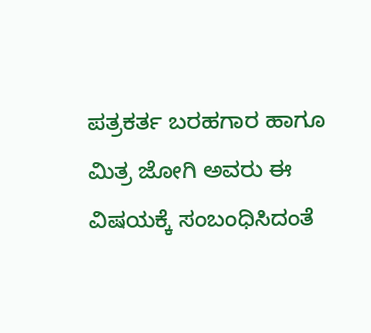ಪತ್ರಕರ್ತ ಬರಹಗಾರ ಹಾಗೂ ಮಿತ್ರ ಜೋಗಿ ಅವರು ಈ ವಿಷಯಕ್ಕೆ ಸಂಬಂಧಿಸಿದಂತೆ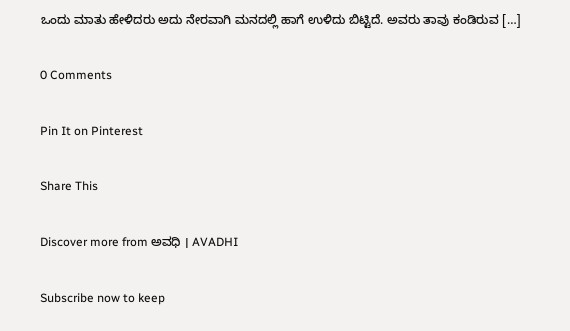ಒಂದು ಮಾತು ಹೇಳಿದರು ಅದು ನೇರವಾಗಿ ಮನದಲ್ಲಿ ಹಾಗೆ ಉಳಿದು ಬಿಟ್ಟಿದೆ. ಅವರು ತಾವು ಕಂಡಿರುವ […]

0 Comments

Pin It on Pinterest

Share This

Discover more from ಅವಧಿ । AVADHI

Subscribe now to keep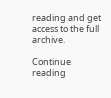reading and get access to the full archive.

Continue reading